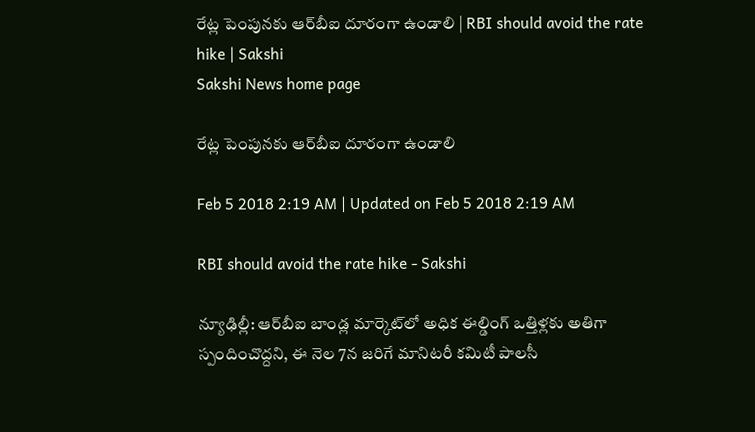రేట్ల పెంపునకు ఆర్‌బీఐ దూరంగా ఉండాలి | RBI should avoid the rate hike | Sakshi
Sakshi News home page

రేట్ల పెంపునకు ఆర్‌బీఐ దూరంగా ఉండాలి

Feb 5 2018 2:19 AM | Updated on Feb 5 2018 2:19 AM

RBI should avoid the rate hike - Sakshi

న్యూఢిల్లీ: ఆర్‌బీఐ బాండ్ల మార్కెట్‌లో అధిక ఈల్డింగ్‌ ఒత్తిళ్లకు అతిగా స్పందించొద్దని, ఈ నెల 7న జరిగే మానిటరీ కమిటీ పాలసీ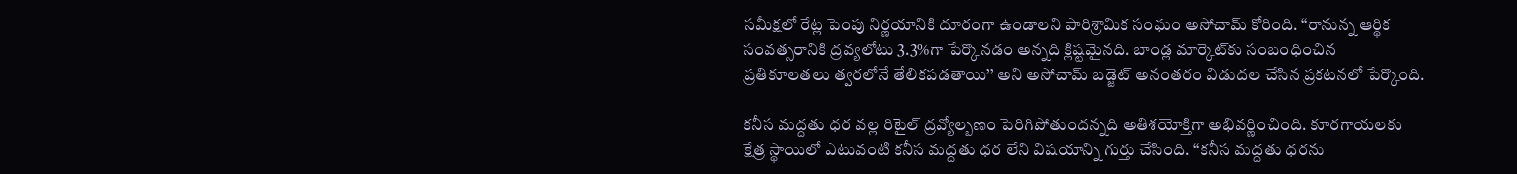సమీక్షలో రేట్ల పెంపు నిర్ణయానికి దూరంగా ఉండాలని పారిశ్రామిక సంఘం అసోచామ్‌ కోరింది. ‘‘రానున్న ఆర్థిక సంవత్సరానికి ద్రవ్యలోటు 3.3%గా పేర్కొనడం అన్నది క్లిష్టమైనది. బాండ్ల మార్కెట్‌కు సంబంధించిన ప్రతికూలతలు త్వరలోనే తేలికపడతాయి’’ అని అసోచామ్‌ బడ్జెట్‌ అనంతరం విడుదల చేసిన ప్రకటనలో పేర్కొంది.

కనీస మద్దతు ధర వల్ల రిటైల్‌ ద్రవ్యోల్బణం పెరిగిపోతుందన్నది అతిశయోక్తిగా అభివర్ణించింది. కూరగాయలకు క్షేత్ర స్థాయిలో ఎటువంటి కనీస మద్దతు ధర లేని విషయాన్ని గుర్తు చేసింది. ‘‘కనీస మద్దతు ధరను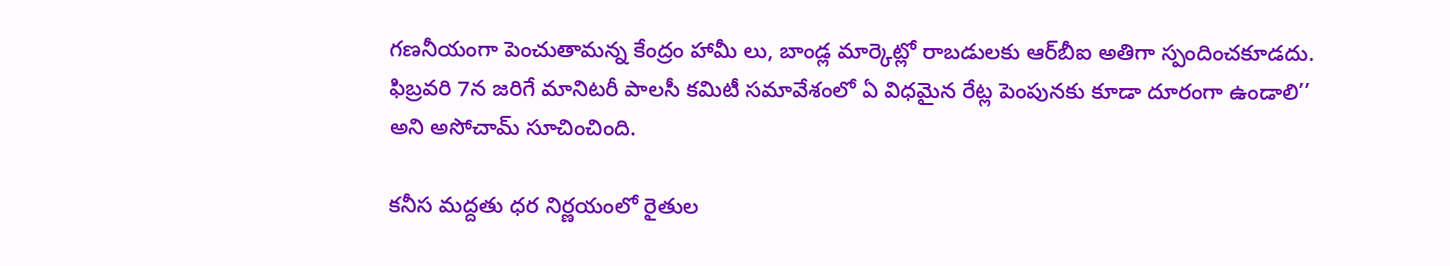గణనీయంగా పెంచుతామన్న కేంద్రం హామీ లు, బాండ్ల మార్కెట్లో రాబడులకు ఆర్‌బీఐ అతిగా స్పందించకూడదు. ఫిబ్రవరి 7న జరిగే మానిటరీ పాలసీ కమిటీ సమావేశంలో ఏ విధమైన రేట్ల పెంపునకు కూడా దూరంగా ఉండాలి’’ అని అసోచామ్‌ సూచించింది.

కనీస మద్దతు ధర నిర్ణయంలో రైతుల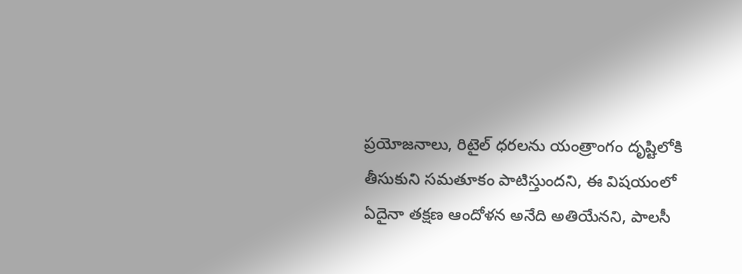ప్రయోజనాలు, రిటైల్‌ ధరలను యంత్రాంగం దృష్టిలోకి తీసుకుని సమతూకం పాటిస్తుందని, ఈ విషయంలో ఏదైనా తక్షణ ఆందోళన అనేది అతియేనని, పాలసీ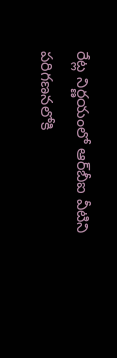రేట్ల నిర్ణయంలో ఆర్‌బీఐ వీటిని పరిగణనలోకి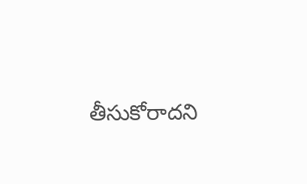తీసుకోరాదని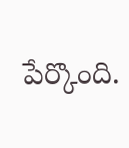పేర్కొంది.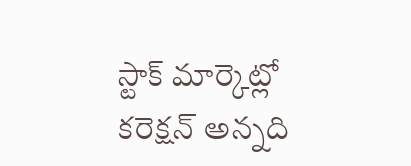స్టాక్‌ మార్కెట్లో కరెక్షన్‌ అన్నది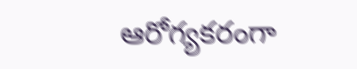ఆరోగ్యకరంగా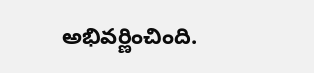అభివర్ణించింది.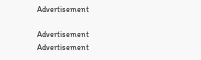Advertisement

Advertisement
Advertisement